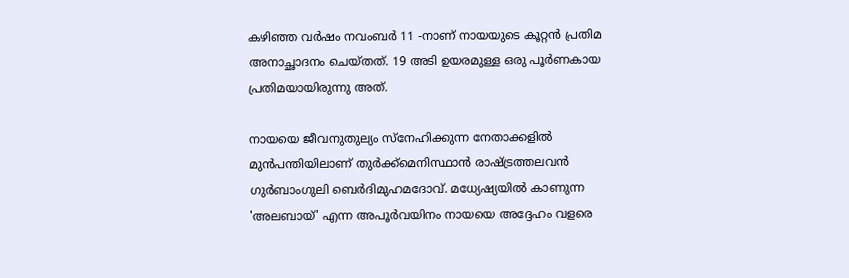കഴിഞ്ഞ വർഷം നവംബർ 11 -നാണ് നായയുടെ കൂറ്റൻ പ്രതിമ അനാച്ഛാദനം ചെയ്തത്. 19 അടി ഉയരമുള്ള ഒരു പൂർണകായ പ്രതിമയായിരുന്നു അത്.

നായയെ ജീവനുതുല്യം സ്നേഹിക്കുന്ന നേതാക്കളിൽ മുൻപന്തിയിലാണ് തുർക്ക്മെനിസ്ഥാൻ രാഷ്ട്രത്തലവൻ ഗുർബാംഗുലി ബെർദിമുഹമദോവ്. മധ്യേഷ്യയിൽ കാണുന്ന 'അലബായ്' എന്ന അപൂർവയിനം നായയെ അദ്ദേഹം വളരെ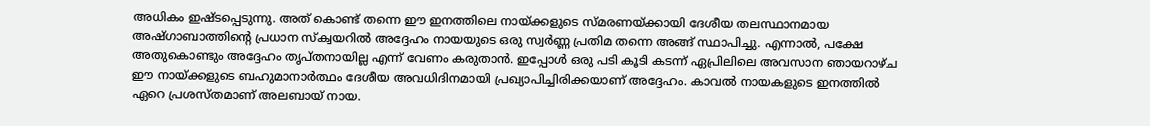അധികം ഇഷ്ടപ്പെടുന്നു. അത് കൊണ്ട് തന്നെ ഈ ഇനത്തിലെ നായ്ക്കളുടെ സ്മരണയ്ക്കായി ദേശീയ തലസ്ഥാനമായ അഷ്ഗാബാത്തിന്റെ പ്രധാന സ്ക്വയറിൽ അദ്ദേഹം നായയുടെ ഒരു സ്വർണ്ണ പ്രതിമ തന്നെ അങ്ങ് സ്ഥാപിച്ചു. എന്നാൽ, പക്ഷേ അതുകൊണ്ടും അദ്ദേഹം തൃപ്തനായില്ല എന്ന് വേണം കരുതാൻ. ഇപ്പോൾ ഒരു പടി കൂടി കടന്ന് ഏപ്രിലിലെ അവസാന ഞായറാഴ്ച ഈ നായ്ക്കളുടെ ബഹുമാനാർത്ഥം ദേശീയ അവധിദിനമായി പ്രഖ്യാപിച്ചിരിക്കയാണ് അദ്ദേഹം. കാവൽ നായകളുടെ ഇനത്തിൽ ഏറെ പ്രശസ്തമാണ് അലബായ് നായ.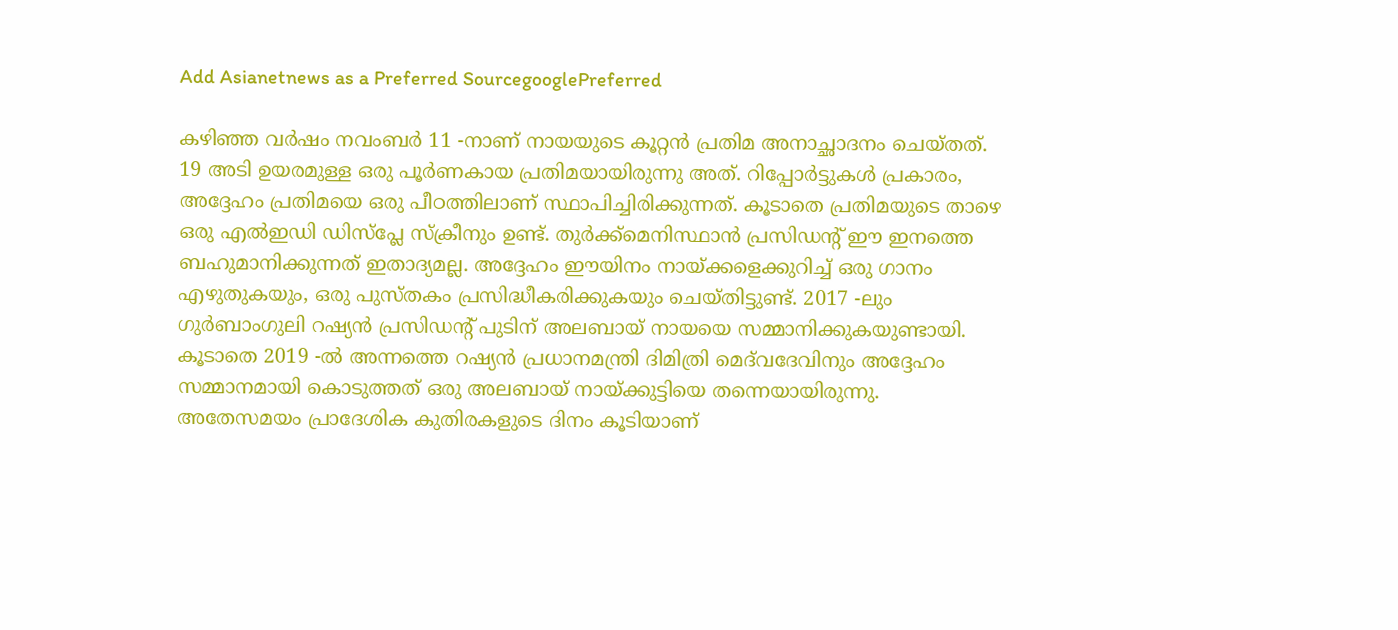Add Asianetnews as a Preferred SourcegooglePreferred

കഴിഞ്ഞ വർഷം നവംബർ 11 -നാണ് നായയുടെ കൂറ്റൻ പ്രതിമ അനാച്ഛാദനം ചെയ്തത്. 19 അടി ഉയരമുള്ള ഒരു പൂർണകായ പ്രതിമയായിരുന്നു അത്. റിപ്പോർട്ടുകൾ പ്രകാരം, അദ്ദേഹം പ്രതിമയെ ഒരു പീഠത്തിലാണ് സ്ഥാപിച്ചിരിക്കുന്നത്. കൂടാതെ പ്രതിമയുടെ താഴെ ഒരു എൽഇഡി ഡിസ്പ്ലേ സ്ക്രീനും ഉണ്ട്. തുർക്ക്മെനിസ്ഥാൻ പ്രസിഡന്റ് ഈ ഇനത്തെ ബഹുമാനിക്കുന്നത് ഇതാദ്യമല്ല. അദ്ദേഹം ഈയിനം നായ്ക്കളെക്കുറിച്ച് ഒരു ഗാനം എഴുതുകയും, ഒരു പുസ്തകം പ്രസിദ്ധീകരിക്കുകയും ചെയ്തിട്ടുണ്ട്. 2017 -ലും ഗുർബാംഗുലി റഷ്യൻ പ്രസിഡന്റ് പുടിന് അലബായ് നായയെ സമ്മാനിക്കുകയുണ്ടായി. കൂടാതെ 2019 -ൽ അന്നത്തെ റഷ്യൻ പ്രധാനമന്ത്രി ദിമിത്രി മെദ്‌വദേവിനും അദ്ദേഹം സമ്മാനമായി കൊടുത്തത് ഒരു അലബായ് നായ്ക്കുട്ടിയെ തന്നെയായിരുന്നു. അതേസമയം പ്രാദേശിക കുതിരകളുടെ ദിനം കൂടിയാണ്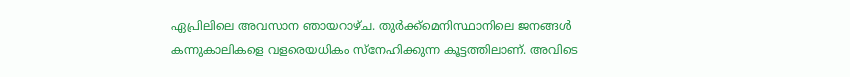ഏപ്രിലിലെ അവസാന ഞായറാഴ്ച. തുർക്ക്മെനിസ്ഥാനിലെ ജനങ്ങൾ കന്നുകാലികളെ വളരെയധികം സ്നേഹിക്കുന്ന കൂട്ടത്തിലാണ്. അവിടെ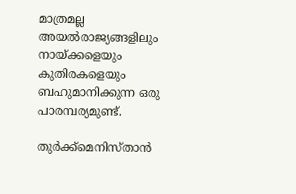മാത്രമല്ല അയൽരാജ്യങ്ങളിലും നായ്ക്കളെയും കുതിരകളെയും ബഹുമാനിക്കുന്ന ഒരു പാരമ്പര്യമുണ്ട്.

തുർക്ക്മെനിസ്താൻ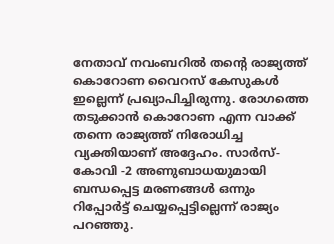നേതാവ് നവംബറിൽ തന്റെ രാജ്യത്ത് കൊറോണ വൈറസ് കേസുകൾ ഇല്ലെന്ന് പ്രഖ്യാപിച്ചിരുന്നു. രോഗത്തെ തടുക്കാൻ കൊറോണ എന്ന വാക്ക് തന്നെ രാജ്യത്ത് നിരോധിച്ച വ്യക്തിയാണ് അദ്ദേഹം. സാർസ്-കോവി -2 അണുബാധയുമായി ബന്ധപ്പെട്ട മരണങ്ങൾ ഒന്നും റിപ്പോർട്ട് ചെയ്യപ്പെട്ടില്ലെന്ന് രാജ്യം പറഞ്ഞു.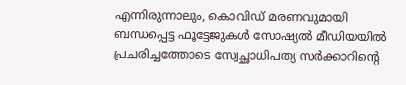എന്നിരുന്നാലും, കൊവിഡ് മരണവുമായി ബന്ധപ്പെട്ട ഫൂട്ടേജുകൾ സോഷ്യൽ മീഡിയയിൽ പ്രചരിച്ചത്തോടെ സ്വേച്ഛാധിപത്യ സർക്കാറിന്റെ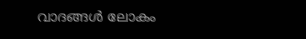വാദങ്ങൾ ലോകം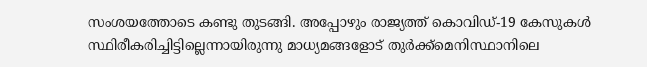സംശയത്തോടെ കണ്ടു തുടങ്ങി. അപ്പോഴും രാജ്യത്ത് കൊവിഡ്-19 കേസുകൾ സ്ഥിരീകരിച്ചിട്ടില്ലെന്നായിരുന്നു മാധ്യമങ്ങളോട് തുർക്ക്മെനിസ്ഥാനിലെ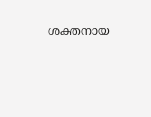ശക്തനായ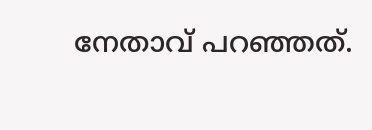നേതാവ് പറഞ്ഞത്.